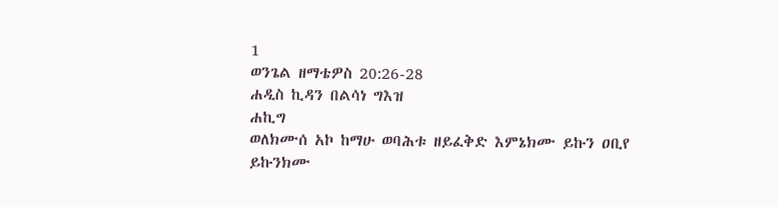1
ወንጌል ዘማቴዎስ 20:26-28
ሐዲስ ኪዳን በልሳነ ግእዝ
ሐኪግ
ወለክሙሰ አኮ ከማሁ ወባሕቱ ዘይፈቅድ እምኔክሙ ይኩን ዐቢየ ይኩንክሙ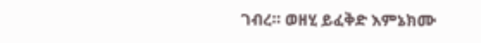ገብረ። ወዘሂ ይፈቅድ እምኔክሙ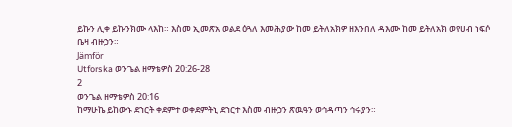ይኩን ሊቀ ይኩንክሙ ላእከ። እስመ ኢመጽአ ወልደ ዕጓለ እመሕያው ከመ ይትለአክዎ ዘእንበለ ዳእሙ ከመ ይትለአክ ወየሀብ ነፍሶ ቤዛ ብዙኃን።
Jämför
Utforska ወንጌል ዘማቴዎስ 20:26-28
2
ወንጌል ዘማቴዎስ 20:16
ከማሁኬ ይከውኑ ደኀርት ቀደምተ ወቀደምትኒ ደኀርተ እስመ ብዙኃን ጽዉዓን ወኅዳጣን ኅሩያን።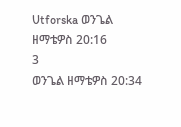Utforska ወንጌል ዘማቴዎስ 20:16
3
ወንጌል ዘማቴዎስ 20:34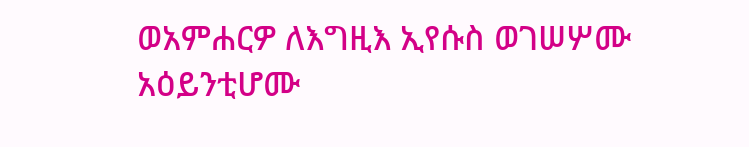ወአምሐርዎ ለእግዚእ ኢየሱስ ወገሠሦሙ አዕይንቲሆሙ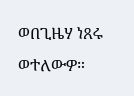ወበጊዜሃ ነጸሩ ወተለውዎ።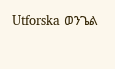Utforska ወንጌል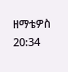ዘማቴዎስ 20:34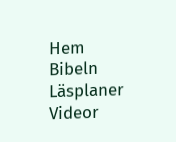Hem
Bibeln
Läsplaner
Videor